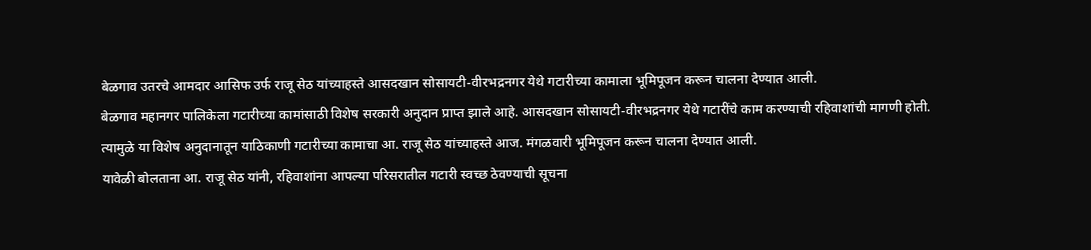बेळगाव उतरचे आमदार आसिफ उर्फ राजू सेठ यांच्याहस्ते आसदखान सोसायटी-वीरभद्रनगर येथे गटारीच्या कामाला भूमिपूजन करून चालना देण्यात आली.
बेळगाव महानगर पालिकेला गटारीच्या कामांसाठी विशेष सरकारी अनुदान प्राप्त झाले आहे. आसदखान सोसायटी-वीरभद्रनगर येथे गटारींचे काम करण्याची रहिवाशांची मागणी होती. त्यामुळे या विशेष अनुदानातून याठिकाणी गटारीच्या कामाचा आ. राजू सेठ यांच्याहस्ते आज. मंगळवारी भूमिपूजन करून चालना देण्यात आली.
यावेळी बोलताना आ. राजू सेठ यांनी, रहिवाशांना आपल्या परिसरातील गटारी स्वच्छ ठेवण्याची सूचना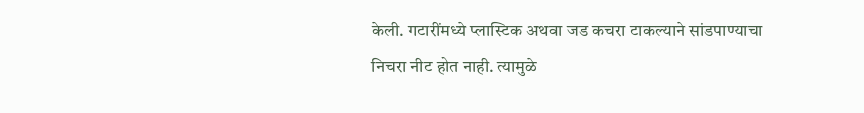केली. गटारींमध्ये प्लास्टिक अथवा जड कचरा टाकल्याने सांडपाण्याचा निचरा नीट होत नाही. त्यामुळे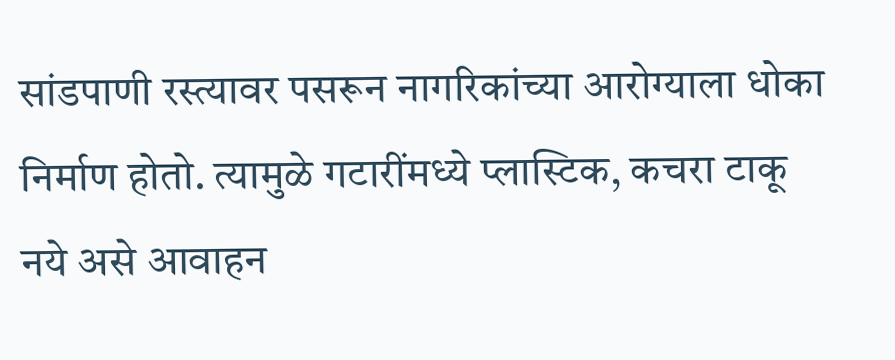सांडपाणी रस्त्यावर पसरून नागरिकांच्या आरोग्याला धोका निर्माण होतो. त्यामुळे गटारींमध्ये प्लास्टिक, कचरा टाकू नये असे आवाहन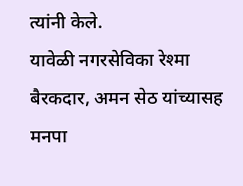त्यांनी केले.
यावेळी नगरसेविका रेश्मा बैरकदार, अमन सेठ यांच्यासह मनपा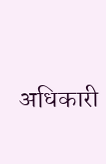अधिकारी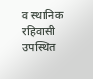व स्थानिक रहिवासी उपस्थित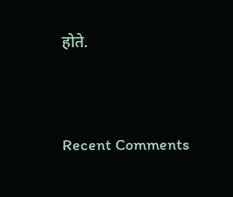होते.


Recent Comments